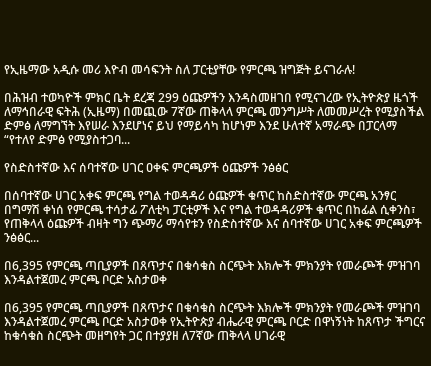የኢዜማው አዲሱ መሪ እዮብ መሳፍንት ስለ ፓርቲያቸው የምርጫ ዝግጅት ይናገራሉ!

በሕዝብ ተወካዮች ምክር ቤት ደረጃ 299 ዕጩዎችን እንዳስመዘገበ የሚናገረው የኢትዮጵያ ዜጎች ለማኅበራዊ ፍትሕ (ኢዜማ) በመጪው 7ኛው ጠቅላላ ምርጫ መንግሥት ለመመሥረት የሚያስችል ድምፅ ለማግኘት እየሠራ እንደሆነና ይህ የማይሳካ ከሆነም እንደ ሁለተኛ አማራጭ በፓርላማ “የተለየ ድምፅ የሚያስተጋባ...

የስድስተኛው እና ሰባተኛው ሀገር ዐቀፍ ምርጫዎች ዕጩዎች ንፅፅር

በሰባተኛው ሀገር አቀፍ ምርጫ የግል ተወዳዳሪ ዕጩዎች ቁጥር ከስድስተኛው ምርጫ አንፃር በግማሽ ቀነሰ የምርጫ ተሳታፊ ፖለቲካ ፓርቲዎች እና የግል ተወዳዳሪዎች ቁጥር በከፊል ሲቀንስ፣ የጠቅላላ ዕጩዎች ብዛት ግን ጭማሪ ማሳየቱን የስድስተኛው እና ሰባተኛው ሀገር አቀፍ ምርጫዎች ንፅፅር...

በ6,395 የምርጫ ጣቢያዎች በጸጥታና በቁሳቁስ ስርጭት እክሎች ምክንያት የመራጮች ምዝገባ እንዳልተጀመረ ምርጫ ቦርድ አስታወቀ

በ6,395 የምርጫ ጣቢያዎች በጸጥታና በቁሳቁስ ስርጭት እክሎች ምክንያት የመራጮች ምዝገባ እንዳልተጀመረ ምርጫ ቦርድ አስታወቀ የኢትዮጵያ ብሔራዊ ምርጫ ቦርድ በዋነኝነት ከጸጥታ ችግርና ከቁሳቁስ ስርጭት መዘግየት ጋር በተያያዘ ለ7ኛው ጠቅላላ ሀገራዊ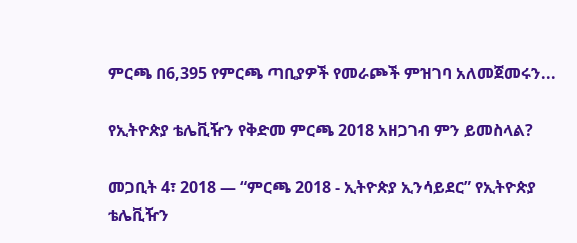ምርጫ በ6,395 የምርጫ ጣቢያዎች የመራጮች ምዝገባ አለመጀመሩን...

የኢትዮጵያ ቴሌቪዥን የቅድመ ምርጫ 2018 አዘጋገብ ምን ይመስላል?

መጋቢት 4፣ 2018 — “ምርጫ 2018 - ኢትዮጵያ ኢንሳይደር” የኢትዮጵያ ቴሌቪዥን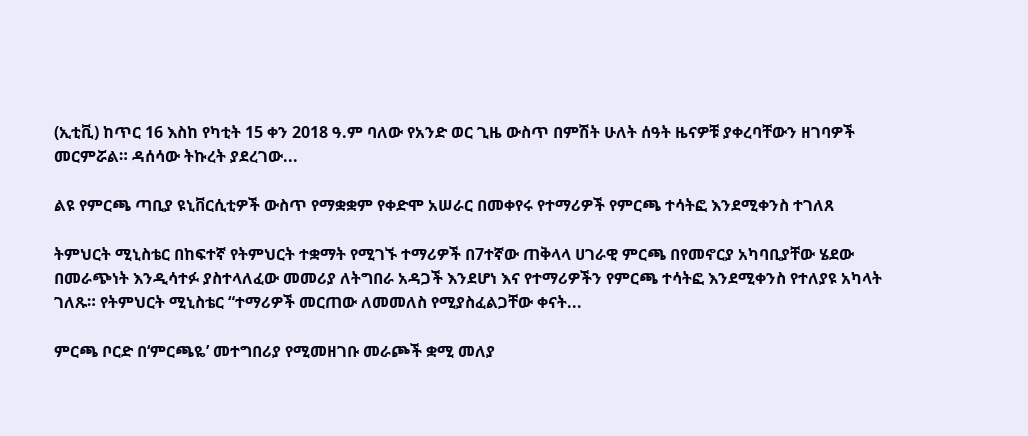(ኢቲቪ) ከጥር 16 እስከ የካቲት 15 ቀን 2018 ዓ.ም ባለው የአንድ ወር ጊዜ ውስጥ በምሽት ሁለት ሰዓት ዜናዎቹ ያቀረባቸውን ዘገባዎች መርምሯል። ዳሰሳው ትኩረት ያደረገው...

ልዩ የምርጫ ጣቢያ ዩኒቨርሲቲዎች ውስጥ የማቋቋም የቀድሞ አሠራር በመቀየሩ የተማሪዎች የምርጫ ተሳትፎ እንደሚቀንስ ተገለጸ

ትምህርት ሚኒስቴር በከፍተኛ የትምህርት ተቋማት የሚገኙ ተማሪዎች በ7ተኛው ጠቅላላ ሀገራዊ ምርጫ በየመኖርያ አካባቢያቸው ሄደው በመራጭነት እንዲሳተፉ ያስተላለፈው መመሪያ ለትግበራ አዳጋች እንደሆነ እና የተማሪዎችን የምርጫ ተሳትፎ እንደሚቀንስ የተለያዩ አካላት ገለጹ። የትምህርት ሚኒስቴር “ተማሪዎች መርጠው ለመመለስ የሚያስፈልጋቸው ቀናት...

ምርጫ ቦርድ በ‘ምርጫዬ’ መተግበሪያ የሚመዘገቡ መራጮች ቋሚ መለያ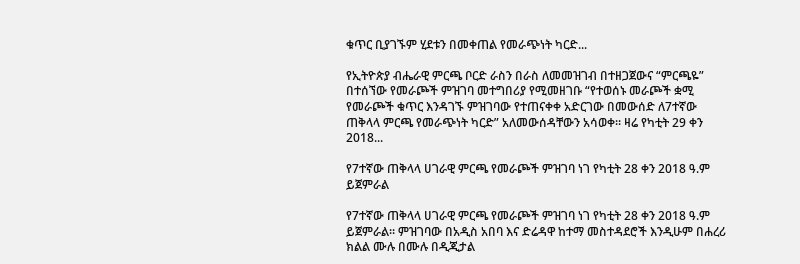ቁጥር ቢያገኙም ሂደቱን በመቀጠል የመራጭነት ካርድ...

የኢትዮጵያ ብሔራዊ ምርጫ ቦርድ ራስን በራስ ለመመዝገብ በተዘጋጀውና “ምርጫዬ” በተሰኘው የመራጮች ምዝገባ መተግበሪያ የሚመዘገቡ “የተወሰኑ መራጮች ቋሚ የመራጮች ቁጥር እንዳገኙ ምዝገባው የተጠናቀቀ አድርገው በመውሰድ ለ7ተኛው ጠቅላላ ምርጫ የመራጭነት ካርድ” አለመውሰዳቸውን አሳወቀ። ዛሬ የካቲት 29 ቀን 2018...

የ7ተኛው ጠቅላላ ሀገራዊ ምርጫ የመራጮች ምዝገባ ነገ የካቲት 28 ቀን 2018 ዓ.ም ይጀምራል

የ7ተኛው ጠቅላላ ሀገራዊ ምርጫ የመራጮች ምዝገባ ነገ የካቲት 28 ቀን 2018 ዓ.ም ይጀምራል። ምዝገባው በአዲስ አበባ እና ድሬዳዋ ከተማ መስተዳደሮች እንዲሁም በሐረሪ ክልል ሙሉ በሙሉ በዲጂታል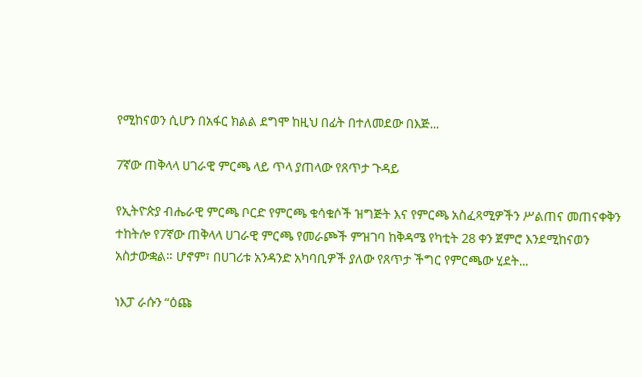የሚከናወን ሲሆን በአፋር ክልል ደግሞ ከዚህ በፊት በተለመደው በእጅ...

7ኛው ጠቅላላ ሀገራዊ ምርጫ ላይ ጥላ ያጠላው የጸጥታ ጉዳይ

የኢትዮጵያ ብሔራዊ ምርጫ ቦርድ የምርጫ ቁሳቁሶች ዝግጅት እና የምርጫ አስፈጻሚዎችን ሥልጠና መጠናቀቅን ተከትሎ የ7ኛው ጠቅላላ ሀገራዊ ምርጫ የመራጮች ምዝገባ ከቅዳሜ የካቲት 28 ቀን ጀምሮ እንደሚከናወን አስታውቋል። ሆኖም፣ በሀገሪቱ አንዳንድ አካባቢዎች ያለው የጸጥታ ችግር የምርጫው ሂደት...

ነእፓ ራሱን “ዕጩ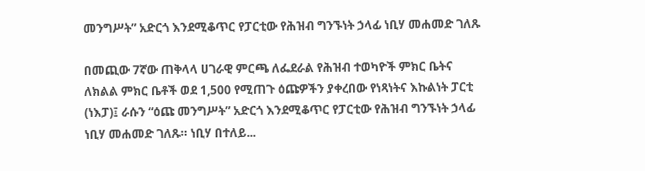መንግሥት” አድርጎ እንደሚቆጥር የፓርቲው የሕዝብ ግንኙነት ኃላፊ ነቢሃ መሐመድ ገለጹ

በመጪው 7ኛው ጠቅላላ ሀገራዊ ምርጫ ለፌደራል የሕዝብ ተወካዮች ምክር ቤትና ለክልል ምክር ቤቶች ወደ 1,500 የሚጠጉ ዕጩዎችን ያቀረበው የነጻነትና እኩልነት ፓርቲ (ነእፓ)፤ ራሱን “ዕጩ መንግሥት” አድርጎ እንደሚቆጥር የፓርቲው የሕዝብ ግንኙነት ኃላፊ ነቢሃ መሐመድ ገለጹ። ነቢሃ በተለይ...